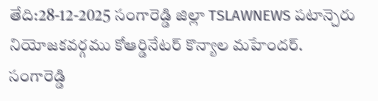తేది:28-12-2025 సంగారెడ్డి జిల్లా TSLAWNEWS పటాన్చెరు నియోజకవర్గము కోఆర్డినేటర్ కొన్యాల మహేందర్.
సంగారెడ్డి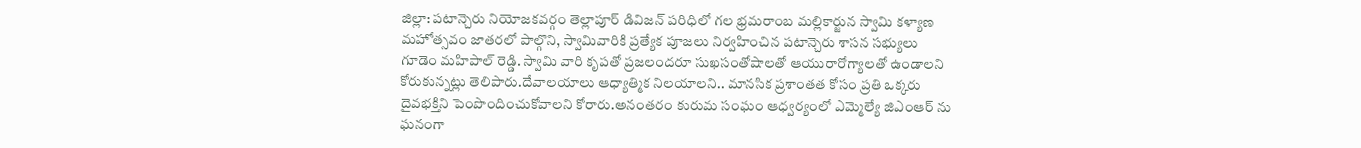జిల్లా: పటాన్చెరు నియోజకవర్గం తెల్లాపూర్ డివిజన్ పరిధిలో గల భ్రమరాంబ మల్లికార్జున స్వామి కళ్యాణ మహోత్సవం జాతరలో పాల్గొని, స్వామివారికి ప్రత్యేక పూజలు నిర్వహించిన పటాన్చెరు శాసన సభ్యులు గూడెం మహిపాల్ రెడ్డి. స్వామి వారి కృపతో ప్రజలందరూ సుఖసంతోషాలతో ఆయురారోగ్యాలతో ఉండాలని కోరుకున్నట్లు తెలిపారు.దేవాలయాలు ఆధ్యాత్మిక నిలయాలని.. మానసిక ప్రశాంతత కోసం ప్రతి ఒక్కరు దైవభక్తిని పెంపొందించుకోవాలని కోరారు.అనంతరం కురుమ సంఘం ఆధ్వర్యంలో ఎమ్మెల్యే జిఎంఆర్ ను ఘనంగా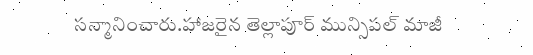సన్మానించారు.హాజరైన తెల్లాపూర్ మున్సిపల్ మాజీ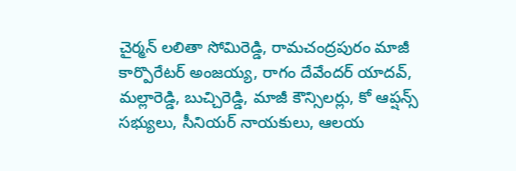చైర్మన్ లలితా సోమిరెడ్డి, రామచంద్రపురం మాజీ కార్పొరేటర్ అంజయ్య, రాగం దేవేందర్ యాదవ్, మల్లారెడ్డి, బుచ్చిరెడ్డి, మాజీ కౌన్సిలర్లు, కో ఆప్షన్స్ సభ్యులు, సీనియర్ నాయకులు, ఆలయ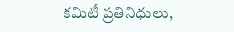కమిటీ ప్రతినిధులు,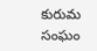కురుమ సంఘం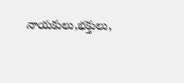నాయకులు,భక్తులు,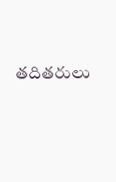తదితరులు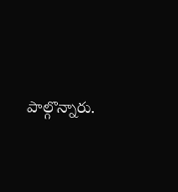పాల్గొన్నారు.